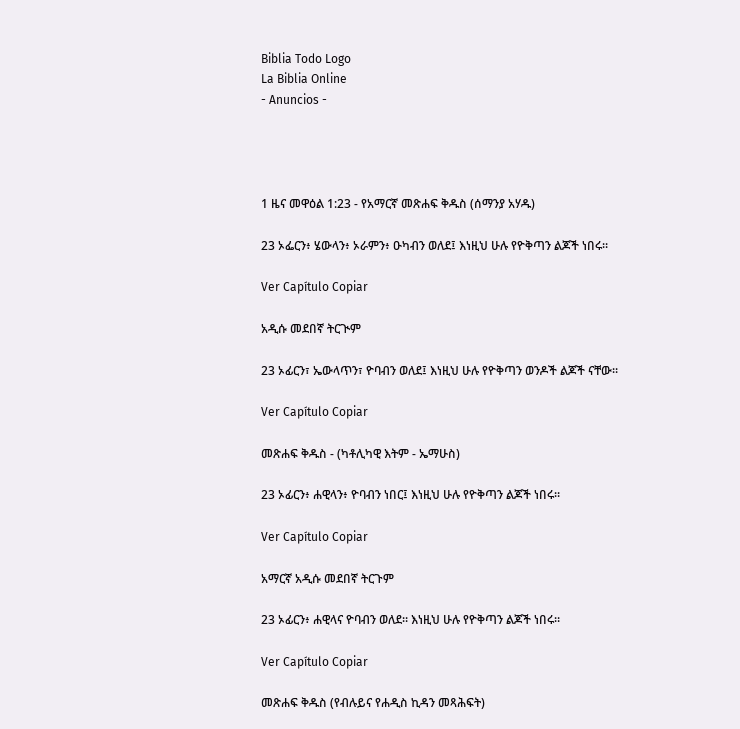Biblia Todo Logo
La Biblia Online
- Anuncios -




1 ዜና መዋዕል 1:23 - የአማርኛ መጽሐፍ ቅዱስ (ሰማንያ አሃዱ)

23 ኦፌርን፥ ሄውላን፥ ኦራምን፥ ዑካብን ወለደ፤ እነዚህ ሁሉ የዮቅጣን ልጆች ነበሩ።

Ver Capítulo Copiar

አዲሱ መደበኛ ትርጒም

23 ኦፊርን፣ ኤውላጥን፣ ዮባብን ወለደ፤ እነዚህ ሁሉ የዮቅጣን ወንዶች ልጆች ናቸው።

Ver Capítulo Copiar

መጽሐፍ ቅዱስ - (ካቶሊካዊ እትም - ኤማሁስ)

23 ኦፊርን፥ ሐዊላን፥ ዮባብን ነበር፤ እነዚህ ሁሉ የዮቅጣን ልጆች ነበሩ።

Ver Capítulo Copiar

አማርኛ አዲሱ መደበኛ ትርጉም

23 ኦፊርን፥ ሐዊላና ዮባብን ወለደ። እነዚህ ሁሉ የዮቅጣን ልጆች ነበሩ።

Ver Capítulo Copiar

መጽሐፍ ቅዱስ (የብሉይና የሐዲስ ኪዳን መጻሕፍት)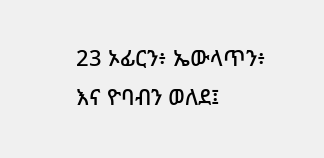23 ኦፊርን፥ ኤውላጥን፥ እና ዮባብን ወለደ፤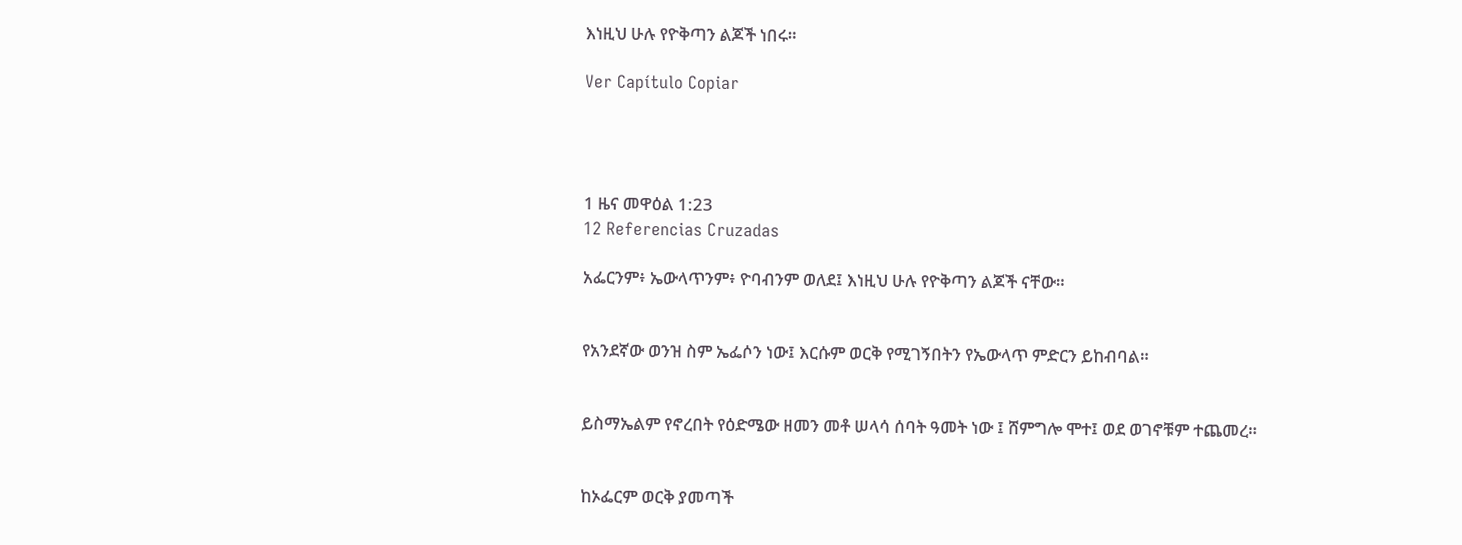እነዚህ ሁሉ የዮቅጣን ልጆች ነበሩ።

Ver Capítulo Copiar




1 ዜና መዋዕል 1:23
12 Referencias Cruzadas

አፌርንም፥ ኤውላጥንም፥ ዮባብንም ወለደ፤ እነዚህ ሁሉ የዮቅጣን ልጆች ናቸው።


የአንደኛው ወንዝ ስም ኤፌሶን ነው፤ እርሱም ወርቅ የሚገኝበትን የኤውላጥ ምድርን ይከብባል።


ይስማኤልም የኖረበት የዕድሜው ዘመን መቶ ሠላሳ ሰባት ዓመት ነው ፤ ሸምግሎ ሞተ፤ ወደ ወገኖቹም ተጨመረ።


ከኦፌርም ወርቅ ያመጣች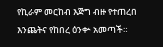የኪራም መርከብ እጅግ ብዙ የተጠረበ እንጨትና የከበረ ዕንቍ አመጣች።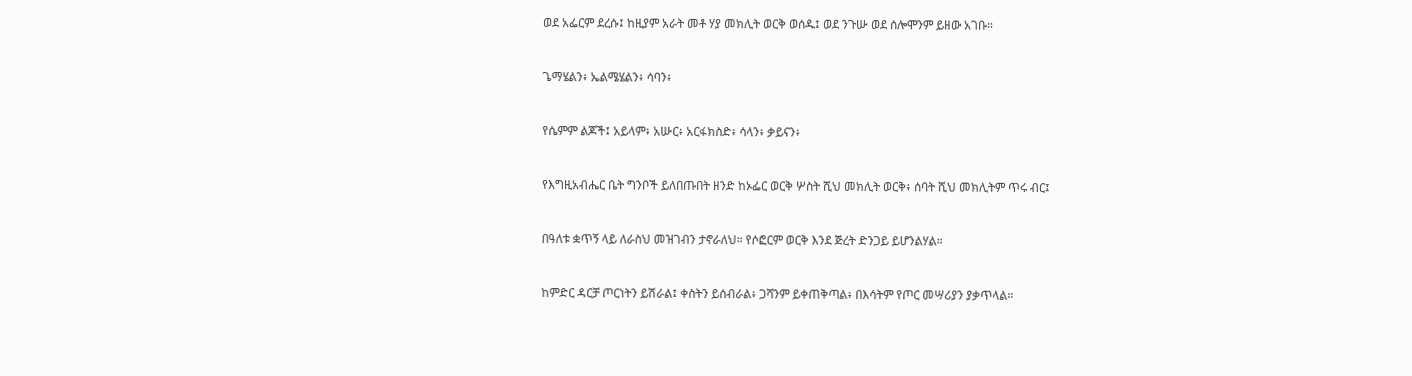ወደ አፌርም ደረሱ፤ ከዚያም አራት መቶ ሃያ መክሊት ወርቅ ወሰዱ፤ ወደ ንጉሡ ወደ ሰሎሞንም ይዘው አገቡ።


ጌማሄልን፥ ኤልሜሄልን፥ ሳባን፥


የሴምም ልጆች፤ አይላም፥ አሡር፥ አርፋክስድ፥ ሳላን፥ ቃይናን፥


የእግዚአብሔር ቤት ግንቦች ይለበጡበት ዘንድ ከኦፌር ወርቅ ሦስት ሺህ መክሊት ወርቅ፥ ሰባት ሺህ መክሊትም ጥሩ ብር፤


በዓለቱ ቋጥኝ ላይ ለራስህ መዝገብን ታኖራለህ። የሶፎርም ወርቅ እንደ ጅረት ድንጋይ ይሆንልሃል።


ከምድር ዳርቻ ጦርነትን ይሽራል፤ ቀስትን ይሰብራል፥ ጋሻንም ይቀጠቅጣል፥ በእሳትም የጦር መሣሪያን ያቃጥላል።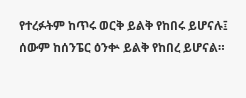የተረፉትም ከጥሩ ወርቅ ይልቅ የከበሩ ይሆናሉ፤ ሰውም ከሰንፔር ዕንቍ ይልቅ የከበረ ይሆናል።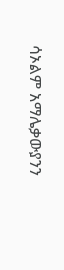ሳኦልም አማሌቃውያንን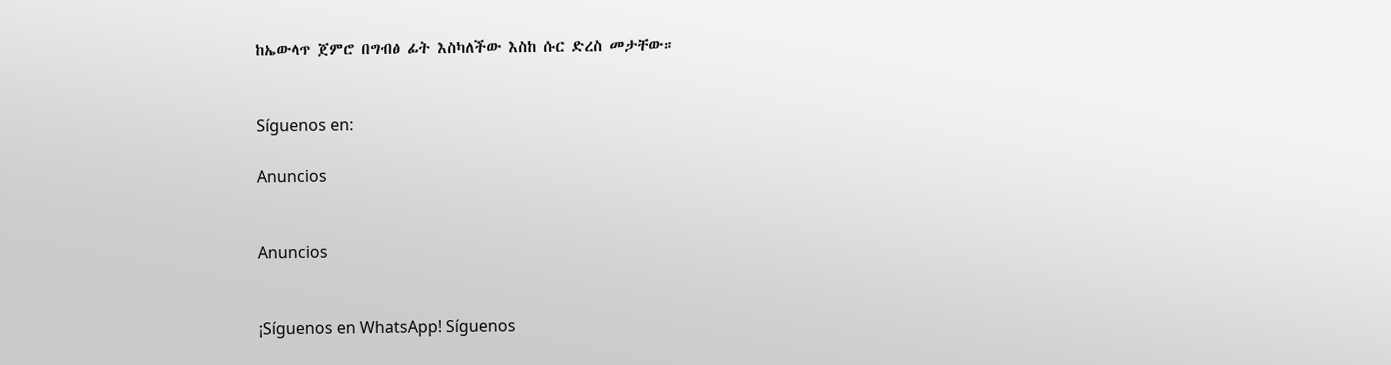ከኤውላጥ ጀምሮ በግብፅ ፊት እስካለችው እስከ ሱር ድረስ መታቸው።


Síguenos en:

Anuncios


Anuncios


¡Síguenos en WhatsApp! Síguenos